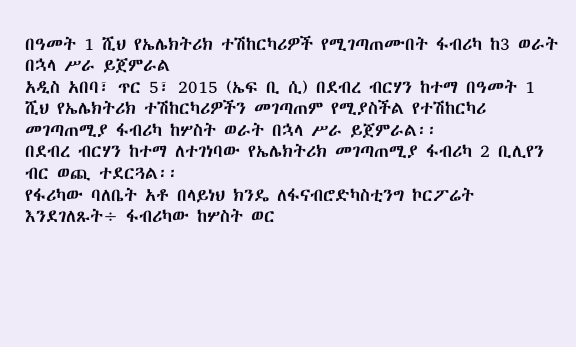በዓመት 1 ሺህ የኤሌክትሪክ ተሽከርካሪዎች የሚገጣጠሙበት ፋብሪካ ከ3 ወራት በኋላ ሥራ ይጀምራል
አዲስ አበባ፣ ጥር 5፣ 2015 (ኤፍ ቢ ሲ) በደብረ ብርሃን ከተማ በዓመት 1 ሺህ የኤሌክትሪክ ተሽከርካሪዎችን መገጣጠም የሚያስችል የተሽከርካሪ መገጣጠሚያ ፋብሪካ ከሦስት ወራት በኋላ ሥራ ይጀምራል፡፡
በደብረ ብርሃን ከተማ ለተገነባው የኤሌክትሪክ መገጣጠሚያ ፋብሪካ 2 ቢሊየን ብር ወጪ ተደርጓል፡፡
የፋሪካው ባለቤት አቶ በላይነህ ክንዴ ለፋናብሮድካስቲንግ ኮርፖሬት እንደገለጹት÷ ፋብሪካው ከሦስት ወር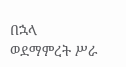በኋላ ወደማምረት ሥራ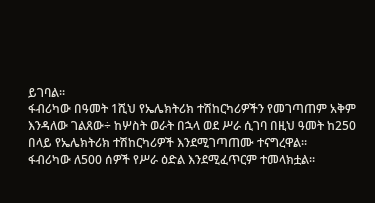ይገባል፡፡
ፋብሪካው በዓመት 1ሺህ የኤሌክትሪክ ተሽከርካሪዎችን የመገጣጠም አቅም እንዳለው ገልጸው÷ ከሦስት ወራት በኋላ ወደ ሥራ ሲገባ በዚህ ዓመት ከ250 በላይ የኤሌክትሪክ ተሽከርካሪዎች እንደሚገጣጠሙ ተናግረዋል፡፡
ፋብሪካው ለ500 ሰዎች የሥራ ዕድል እንደሚፈጥርም ተመላክቷል፡፡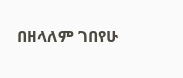በዘላለም ገበየሁ